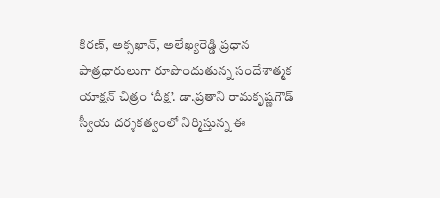కిరణ్, అక్సఖాన్, అలేఖ్యరెడ్డి ప్రధాన పాత్రధారులుగా రూపొందుతున్న సందేశాత్మక యాక్షన్ చిత్రం ‘దీక్ష’. డా.ప్రతాని రామకృష్ణగౌడ్ స్వీయ దర్శకత్వంలో నిర్మిస్తున్న ఈ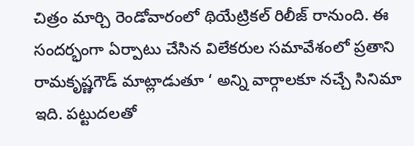చిత్రం మార్చి రెండోవారంలో థియేట్రికల్ రిలీజ్ రానుంది. ఈ సందర్భంగా ఏర్పాటు చేసిన విలేకరుల సమావేశంలో ప్రతాని రామకృష్ణగౌడ్ మాట్లాడుతూ ‘ అన్ని వార్గాలకూ నచ్చే సినిమా ఇది. పట్టుదలతో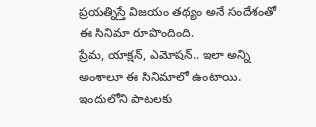ప్రయత్నిస్తే విజయం తథ్యం అనే సందేశంతో ఈ సినిమా రూపొందింది.
ప్రేమ, యాక్షన్, ఎమోషన్.. ఇలా అన్ని అంశాలూ ఈ సినిమాలో ఉంటాయి. ఇందులోని పాటలకు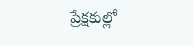ప్రేక్షకుల్లో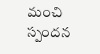మంచి స్పందన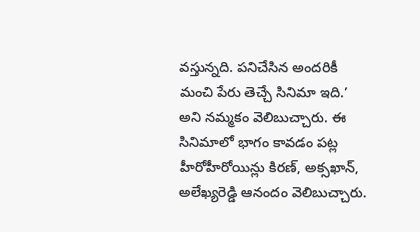వస్తున్నది. పనిచేసిన అందరికీ మంచి పేరు తెచ్చే సినిమా ఇది.’ అని నమ్మకం వెలిబుచ్చారు. ఈ సినిమాలో భాగం కావడం పట్ల హీరోహీరోయిన్లు కిరణ్, అక్సఖాన్, అలేఖ్యరెడ్డి ఆనందం వెలిబుచ్చారు.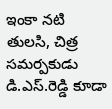ఇంకా నటి తులసి, చిత్ర సమర్పకుడు డి.ఎస్.రెడ్డి కూడా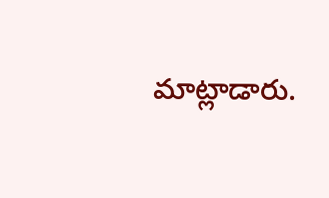మాట్లాడారు.